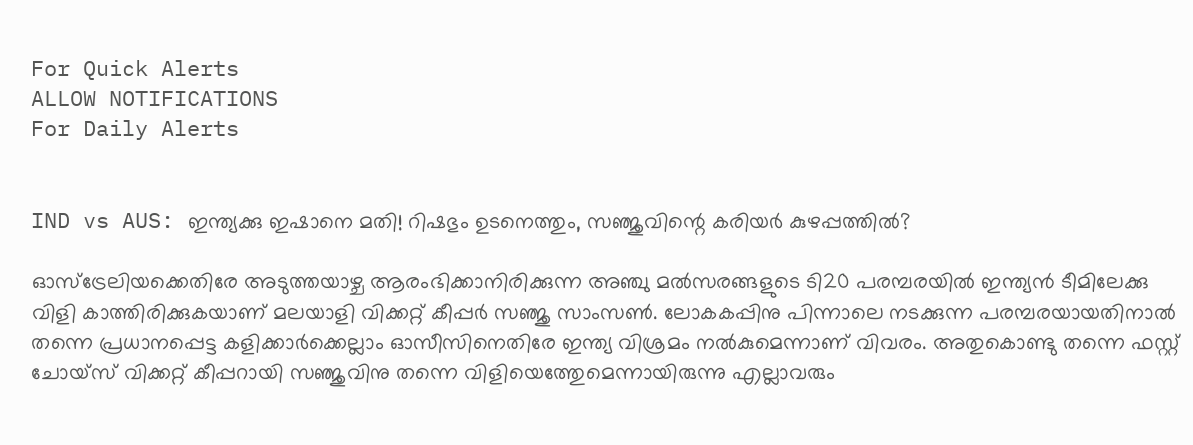For Quick Alerts
ALLOW NOTIFICATIONS
For Daily Alerts


IND vs AUS: ഇന്ത്യക്കു ഇഷാനെ മതി! റിഷഭും ഉടനെത്തും, സഞ്ജുവിന്റെ കരിയര്‍ കുഴപ്പത്തില്‍?

ഓസ്‌ട്രേലിയക്കെതിരേ അടുത്തയാഴ്ച ആരംഭിക്കാനിരിക്കുന്ന അഞ്ചു മല്‍സരങ്ങളുടെ ടി20 പരമ്പരയില്‍ ഇന്ത്യന്‍ ടീമിലേക്കു വിളി കാത്തിരിക്കുകയാണ് മലയാളി വിക്കറ്റ് കീപ്പര്‍ സഞ്ജു സാംസണ്‍. ലോകകപ്പിനു പിന്നാലെ നടക്കുന്ന പരമ്പരയായതിനാല്‍ തന്നെ പ്രധാനപ്പെട്ട കളിക്കാര്‍ക്കെല്ലാം ഓസീസിനെതിരേ ഇന്ത്യ വിശ്രമം നല്‍കുമെന്നാണ് വിവരം. അതുകൊണ്ടു തന്നെ ഫസ്റ്റ് ചോയ്‌സ് വിക്കറ്റ് കീപ്പറായി സഞ്ജുവിനു തന്നെ വിളിയെത്തേുമെന്നായിരുന്നു എല്ലാവരും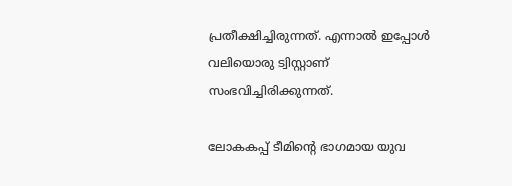പ്രതീക്ഷിച്ചിരുന്നത്. എന്നാല്‍ ഇപ്പോള്‍ വലിയൊരു ട്വിസ്റ്റാണ് സംഭവിച്ചിരിക്കുന്നത്.

ലോകകപ്പ് ടീമിന്റെ ഭാഗമായ യുവ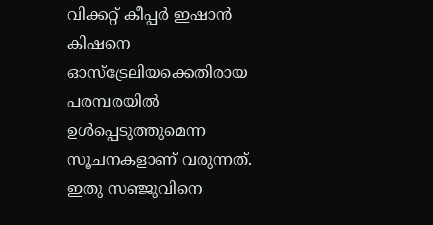വിക്കറ്റ് കീപ്പര്‍ ഇഷാന്‍ കിഷനെ ഓസ്‌ട്രേലിയക്കെതിരായ പരമ്പരയില്‍ ഉള്‍പ്പെടുത്തുമെന്ന സൂചനകളാണ് വരുന്നത്. ഇതു സഞ്ജുവിനെ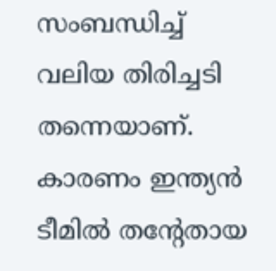സംബന്ധിച്ച് വലിയ തിരിച്ചടി തന്നെയാണ്. കാരണം ഇന്ത്യന്‍ ടീമില്‍ തന്റേതായ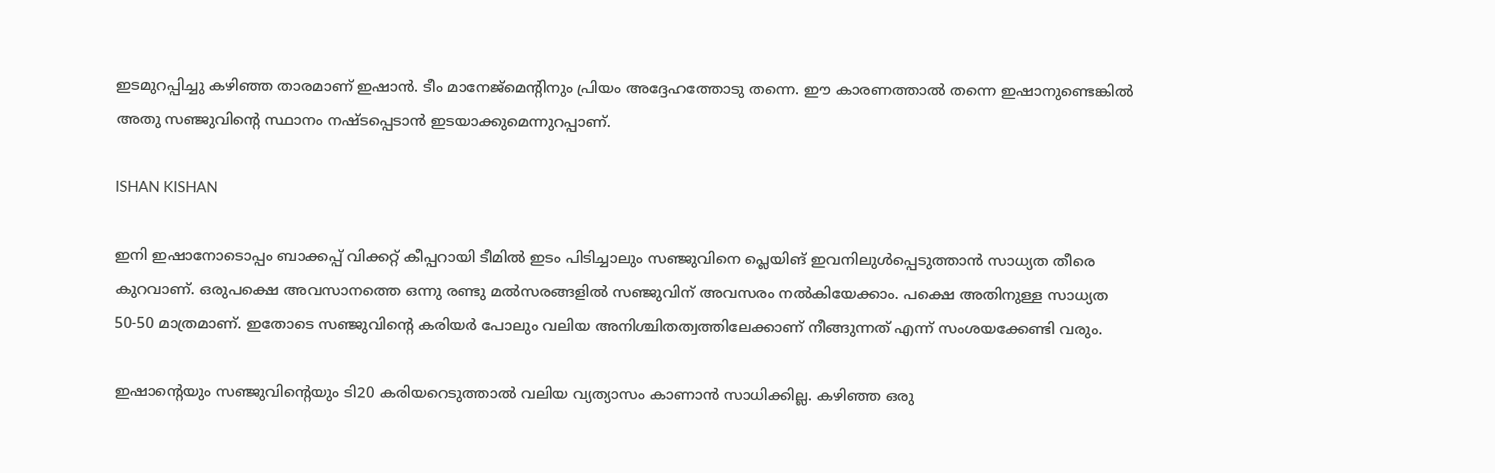ഇടമുറപ്പിച്ചു കഴിഞ്ഞ താരമാണ് ഇഷാന്‍. ടീം മാനേജ്‌മെന്റിനും പ്രിയം അദ്ദേഹത്തോടു തന്നെ. ഈ കാരണത്താല്‍ തന്നെ ഇഷാനുണ്ടെങ്കില്‍ അതു സഞ്ജുവിന്റെ സ്ഥാനം നഷ്ടപ്പെടാന്‍ ഇടയാക്കുമെന്നുറപ്പാണ്.

ISHAN KISHAN

ഇനി ഇഷാനോടൊപ്പം ബാക്കപ്പ് വിക്കറ്റ് കീപ്പറായി ടീമില്‍ ഇടം പിടിച്ചാലും സഞ്ജുവിനെ പ്ലെയിങ് ഇവനിലുള്‍പ്പെടുത്താന്‍ സാധ്യത തീരെ കുറവാണ്. ഒരുപക്ഷെ അവസാനത്തെ ഒന്നു രണ്ടു മല്‍സരങ്ങളില്‍ സഞ്ജുവിന് അവസരം നല്‍കിയേക്കാം. പക്ഷെ അതിനുള്ള സാധ്യത 50-50 മാത്രമാണ്. ഇതോടെ സഞ്ജുവിന്റെ കരിയര്‍ പോലും വലിയ അനിശ്ചിതത്വത്തിലേക്കാണ് നീങ്ങുന്നത് എന്ന് സംശയക്കേണ്ടി വരും.

ഇഷാന്റെയും സഞ്ജുവിന്റെയും ടി20 കരിയറെടുത്താല്‍ വലിയ വ്യത്യാസം കാണാന്‍ സാധിക്കില്ല. കഴിഞ്ഞ ഒരു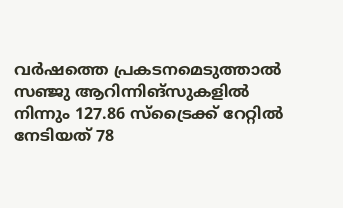വര്‍ഷത്തെ പ്രകടനമെടുത്താല്‍ സഞ്ജു ആറിന്നിങ്‌സുകളില്‍ നിന്നും 127.86 സ്‌ട്രൈക്ക് റേറ്റില്‍ നേടിയത് 78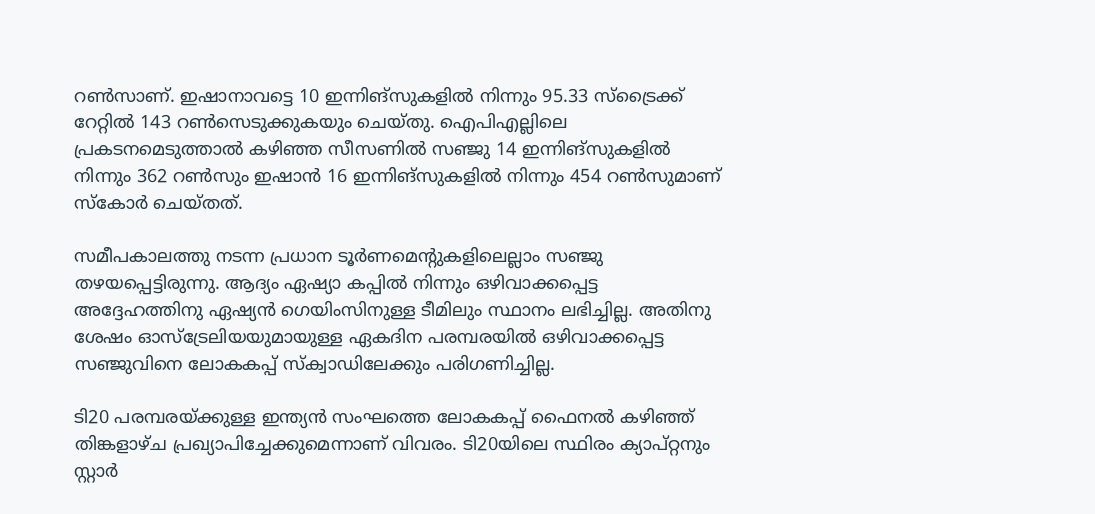റണ്‍സാണ്. ഇഷാനാവട്ടെ 10 ഇന്നിങ്‌സുകളില്‍ നിന്നും 95.33 സ്‌ട്രൈക്ക് റേറ്റില്‍ 143 റണ്‍സെടുക്കുകയും ചെയ്തു. ഐപിഎല്ലിലെ പ്രകടനമെടുത്താല്‍ കഴിഞ്ഞ സീസണില്‍ സഞ്ജു 14 ഇന്നിങ്‌സുകളില്‍ നിന്നും 362 റണ്‍സും ഇഷാന്‍ 16 ഇന്നിങ്‌സുകളില്‍ നിന്നും 454 റണ്‍സുമാണ് സ്‌കോര്‍ ചെയ്തത്.

സമീപകാലത്തു നടന്ന പ്രധാന ടൂര്‍ണമെന്റുകളിലെല്ലാം സഞ്ജു തഴയപ്പെട്ടിരുന്നു. ആദ്യം ഏഷ്യാ കപ്പില്‍ നിന്നും ഒഴിവാക്കപ്പെട്ട അദ്ദേഹത്തിനു ഏഷ്യന്‍ ഗെയിംസിനുള്ള ടീമിലും സ്ഥാനം ലഭിച്ചില്ല. അതിനു ശേഷം ഓസ്‌ട്രേലിയയുമായുള്ള ഏകദിന പരമ്പരയില്‍ ഒഴിവാക്കപ്പെട്ട സഞ്ജുവിനെ ലോകകപ്പ് സ്‌ക്വാഡിലേക്കും പരിഗണിച്ചില്ല.

ടി20 പരമ്പരയ്ക്കുള്ള ഇന്ത്യന്‍ സംഘത്തെ ലോകകപ്പ് ഫൈനല്‍ കഴിഞ്ഞ് തിങ്കളാഴ്ച പ്രഖ്യാപിച്ചേക്കുമെന്നാണ് വിവരം. ടി20യിലെ സ്ഥിരം ക്യാപ്റ്റനും സ്റ്റാര്‍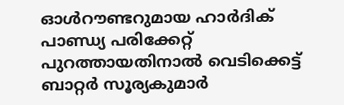ഓള്‍റൗണ്ടറുമായ ഹാര്‍ദിക് പാണ്ഡ്യ പരിക്കേറ്റ് പുറത്തായതിനാല്‍ വെടിക്കെട്ട് ബാറ്റര്‍ സൂര്യകുമാര്‍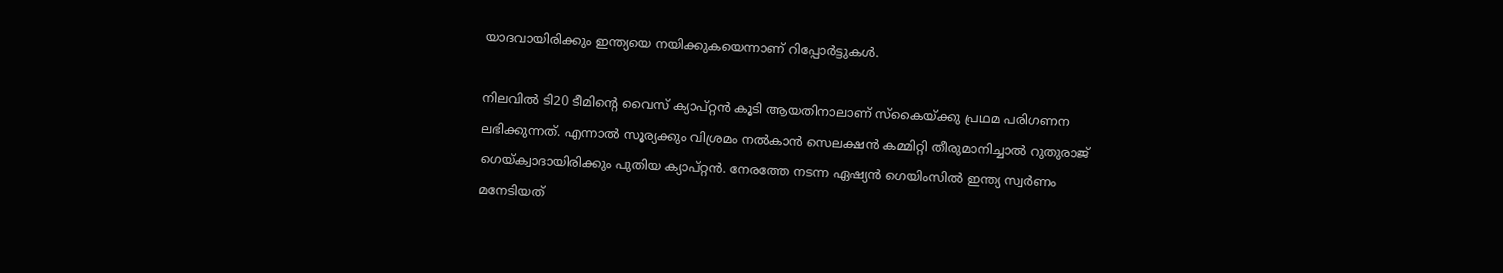യാദവായിരിക്കും ഇന്ത്യയെ നയിക്കുകയെന്നാണ് റിപ്പോര്‍ട്ടുകള്‍.

നിലവില്‍ ടി20 ടീമിന്റെ വൈസ് ക്യാപ്റ്റന്‍ കൂടി ആയതിനാലാണ് സ്‌കൈയ്ക്കു പ്രഥമ പരിഗണന ലഭിക്കുന്നത്. എന്നാല്‍ സൂര്യക്കും വിശ്രമം നല്‍കാന്‍ സെലക്ഷന്‍ കമ്മിറ്റി തീരുമാനിച്ചാല്‍ റുതുരാജ് ഗെയ്ക്വാദായിരിക്കും പുതിയ ക്യാപ്റ്റന്‍. നേരത്തേ നടന്ന ഏഷ്യന്‍ ഗെയിംസില്‍ ഇന്ത്യ സ്വര്‍ണം മനേടിയത്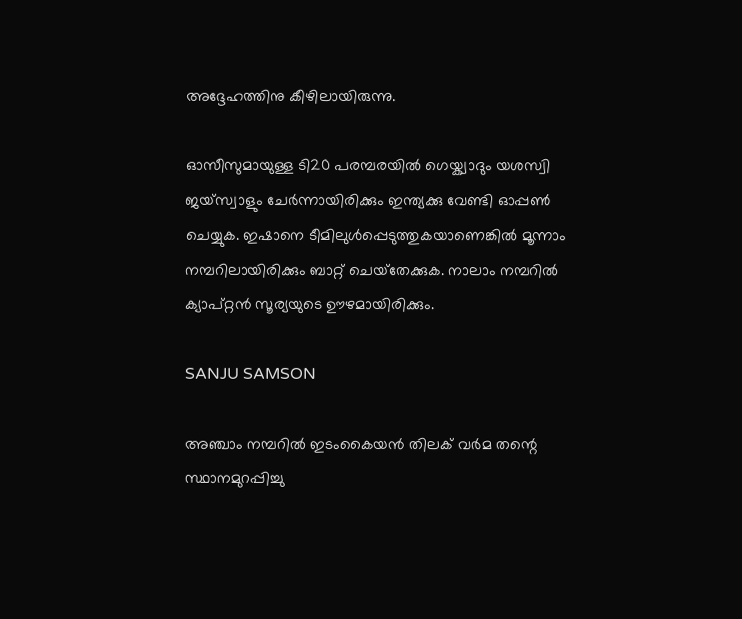അദ്ദേഹത്തിനു കീഴിലായിരുന്നു.

ഓസീസുമായുള്ള ടി20 പരമ്പരയില്‍ ഗെയ്ക്വാദും യശസ്വി ജയ്‌സ്വാളും ചേര്‍ന്നായിരിക്കും ഇന്ത്യക്കു വേണ്ടി ഓപ്പണ്‍ ചെയ്യുക. ഇഷാനെ ടീമിലുള്‍പ്പെടുത്തുകയാണെങ്കില്‍ മൂന്നാം നമ്പറിലായിരിക്കും ബാറ്റ് ചെയ്‌തേക്കുക. നാലാം നമ്പറില്‍ ക്യാപ്റ്റന്‍ സൂര്യയുടെ ഊഴമായിരിക്കും.

SANJU SAMSON

അഞ്ചാം നമ്പറില്‍ ഇടംകൈയന്‍ തിലക് വര്‍മ തന്റെ സ്ഥാനമുറപ്പിച്ചു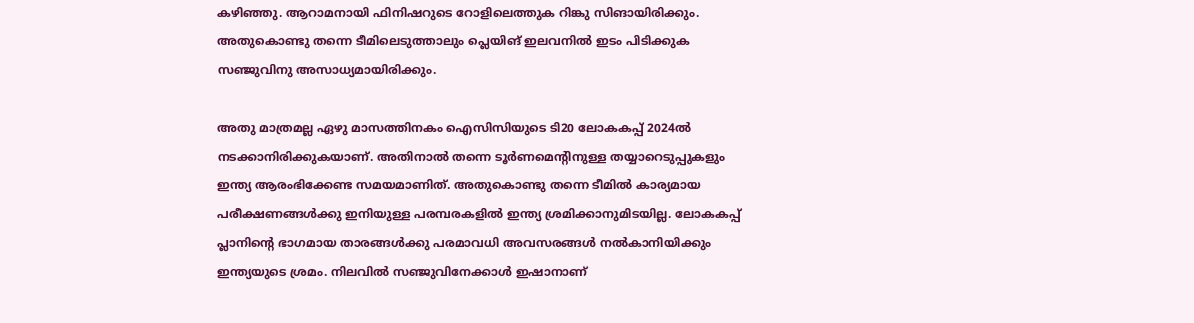കഴിഞ്ഞു. ആറാമനായി ഫിനിഷറുടെ റോളിലെത്തുക റിങ്കു സിങായിരിക്കും. അതുകൊണ്ടു തന്നെ ടീമിലെടുത്താലും പ്ലെയിങ് ഇലവനില്‍ ഇടം പിടിക്കുക സഞ്ജുവിനു അസാധ്യമായിരിക്കും.

അതു മാത്രമല്ല ഏഴു മാസത്തിനകം ഐസിസിയുടെ ടി20 ലോകകപ്പ് 2024ല്‍ നടക്കാനിരിക്കുകയാണ്. അതിനാല്‍ തന്നെ ടൂര്‍ണമെന്റിനുള്ള തയ്യാറെടുപ്പുകളും ഇന്ത്യ ആരംഭിക്കേണ്ട സമയമാണിത്. അതുകൊണ്ടു തന്നെ ടീമില്‍ കാര്യമായ പരീക്ഷണങ്ങള്‍ക്കു ഇനിയുള്ള പരമ്പരകളില്‍ ഇന്ത്യ ശ്രമിക്കാനുമിടയില്ല. ലോകകപ്പ് പ്ലാനിന്റെ ഭാഗമായ താരങ്ങള്‍ക്കു പരമാവധി അവസരങ്ങള്‍ നല്‍കാനിയിക്കും ഇന്ത്യയുടെ ശ്രമം. നിലവില്‍ സഞ്ജുവിനേക്കാള്‍ ഇഷാനാണ്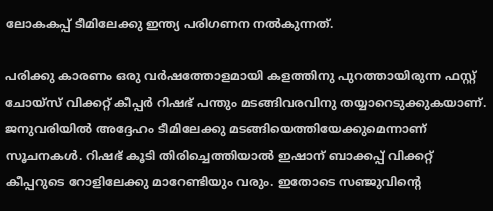ലോകകപ്പ് ടീമിലേക്കു ഇന്ത്യ പരിഗണന നല്‍കുന്നത്.

പരിക്കു കാരണം ഒരു വര്‍ഷത്തോളമായി കളത്തിനു പുറത്തായിരുന്ന ഫസ്റ്റ് ചോയ്‌സ് വിക്കറ്റ് കീപ്പര്‍ റിഷഭ് പന്തും മടങ്ങിവരവിനു തയ്യാറെടുക്കുകയാണ്. ജനുവരിയില്‍ അദ്ദേഹം ടീമിലേക്കു മടങ്ങിയെത്തിയേക്കുമെന്നാണ് സൂചനകള്‍. റിഷഭ് കൂടി തിരിച്ചെത്തിയാല്‍ ഇഷാന് ബാക്കപ്പ് വിക്കറ്റ് കീപ്പറുടെ റോളിലേക്കു മാറേണ്ടിയും വരും. ഇതോടെ സഞ്ജുവിന്റെ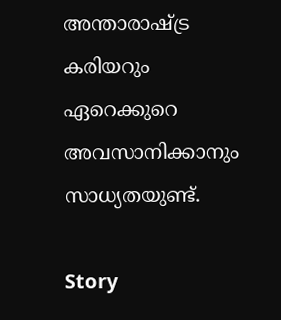അന്താരാഷ്ട്ര കരിയറും ഏറെക്കുറെ അവസാനിക്കാനും സാധ്യതയുണ്ട്.

Story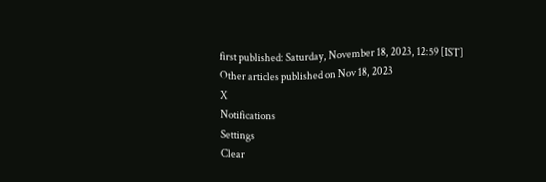first published: Saturday, November 18, 2023, 12:59 [IST]
Other articles published on Nov 18, 2023
X
Notifications
Settings
Clear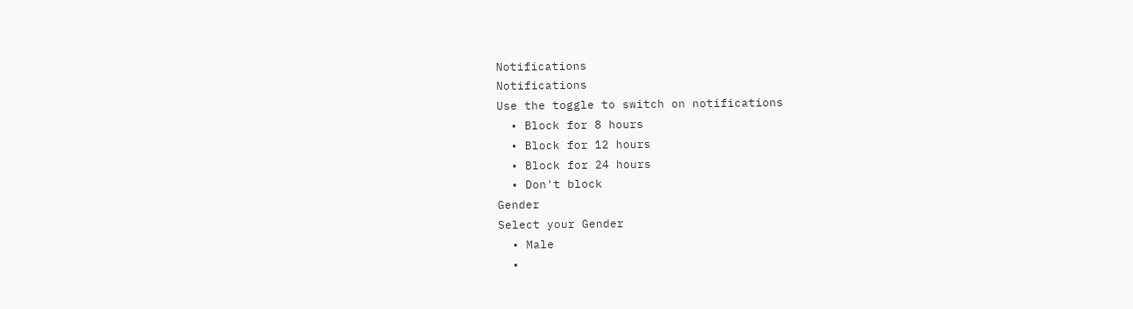Notifications
Notifications
Use the toggle to switch on notifications
  • Block for 8 hours
  • Block for 12 hours
  • Block for 24 hours
  • Don't block
Gender
Select your Gender
  • Male
  •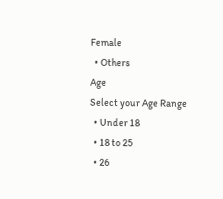Female
  • Others
Age
Select your Age Range
  • Under 18
  • 18 to 25
  • 26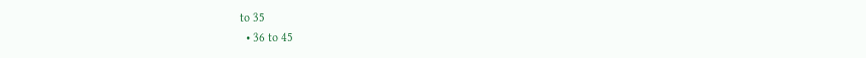to 35
  • 36 to 45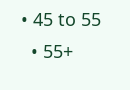• 45 to 55
  • 55+